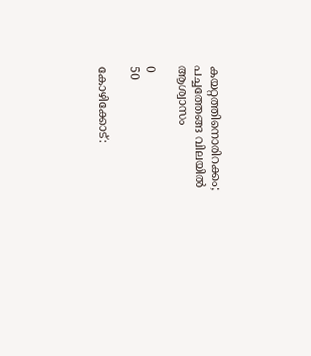കയറ്റത്തിനൊരിറക്കം; പച്ചത്തേങ്ങ വിലയില്‍ ആശ്വാസം

0
50

കോഴിക്കോട്: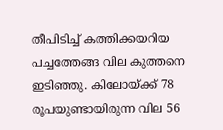തീപിടിച്ച് കത്തിക്കയറിയ പച്ചത്തേങ്ങ വില കുത്തനെ ഇടിഞ്ഞു. കിലോയ്‌ക്ക് 78 രൂപയുണ്ടായിരുന്ന വില 56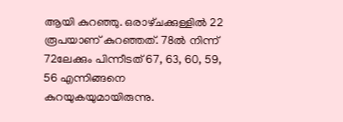ആയി കുറഞ്ഞു. ഒരാഴ്‌ചക്കുള്ളിൽ 22 രൂപയാണ് കുറഞ്ഞത്. 78ൽ നിന്ന് 72ലേക്കും പിന്നീടത് 67, 63, 60, 59, 56 എന്നിങ്ങനെ കുറയുകയുമായിരുന്നു.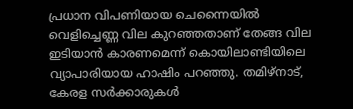പ്രധാന വിപണിയായ ചെന്നൈയിൽ വെളിച്ചെണ്ണ വില കുറഞ്ഞതാണ് തേങ്ങ വില ഇടിയാൻ കാരണമെന്ന് കൊയിലാണ്ടിയിലെ വ്യാപാരിയായ ഹാഷിം പറഞ്ഞു. തമിഴ്‌നാട്, കേരള സർക്കാരുകൾ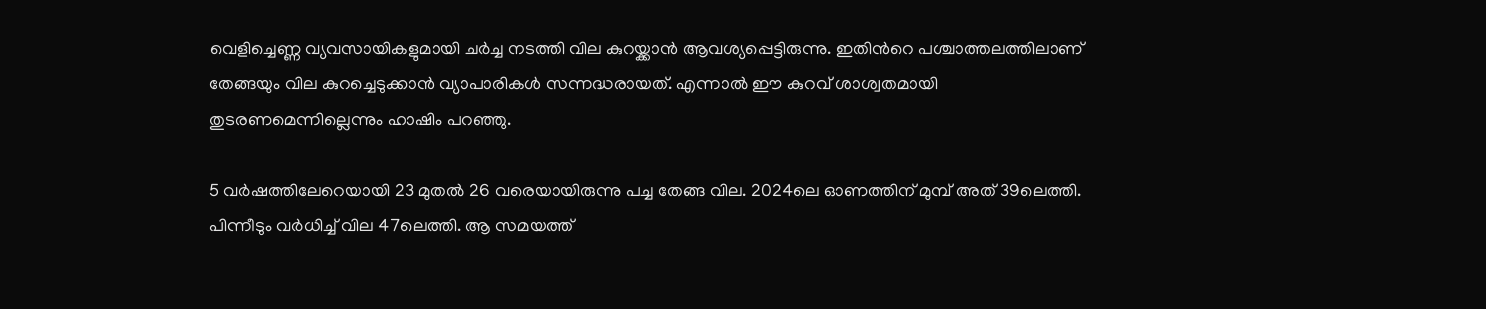വെളിച്ചെണ്ണ വ്യവസായികളുമായി ചർച്ച നടത്തി വില കുറയ്ക്കാൻ ആവശ്യപ്പെട്ടിരുന്നു. ഇതിന്‍റെ പശ്ചാത്തലത്തിലാണ് തേങ്ങയും വില കുറച്ചെടുക്കാൻ വ്യാപാരികൾ സന്നദ്ധരായത്. എന്നാൽ ഈ കുറവ് ശാശ്വതമായി തുടരണമെന്നില്ലെന്നും ഹാഷിം പറഞ്ഞു.

5 വർഷത്തിലേറെയായി 23 മുതൽ 26 വരെയായിരുന്നു പച്ച തേങ്ങ വില. 2024ലെ ഓണത്തിന് മുമ്പ് അത് 39ലെത്തി. പിന്നീടും വർധിച്ച് വില 47ലെത്തി. ആ സമയത്ത്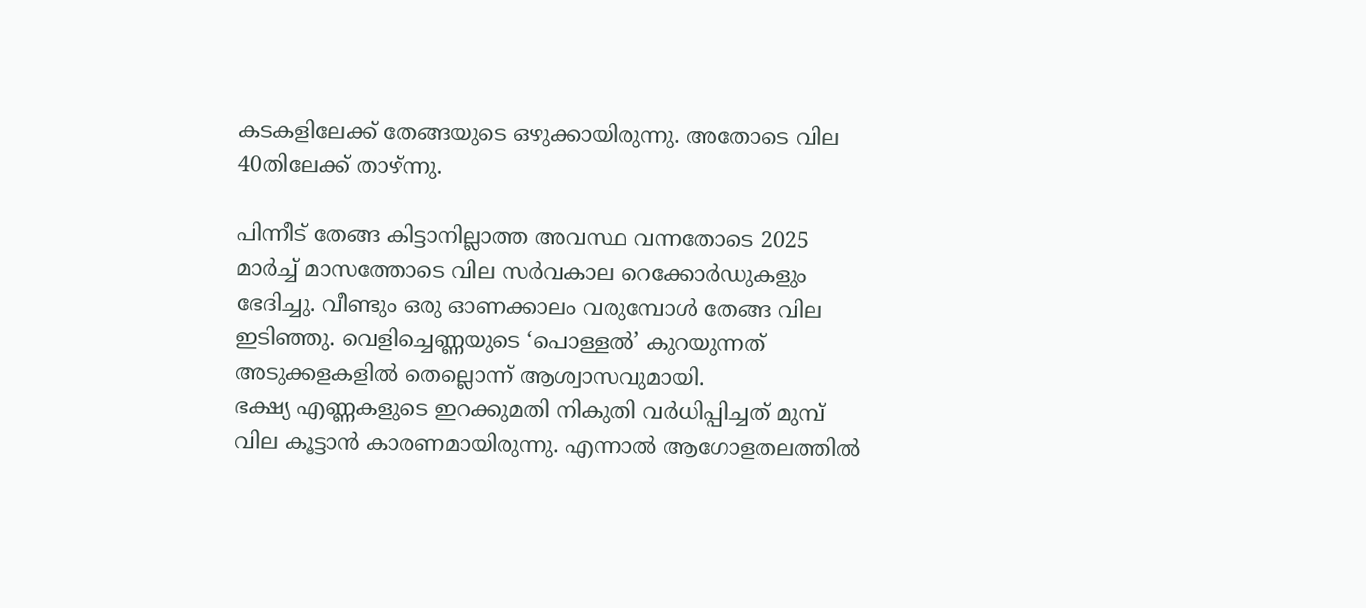കടകളിലേക്ക് തേങ്ങയുടെ ഒഴുക്കായിരുന്നു. അതോടെ വില 40തിലേക്ക് താഴ്ന്നു.

പിന്നീട് തേങ്ങ കിട്ടാനില്ലാത്ത അവസ്ഥ വന്നതോടെ 2025 മാർച്ച് മാസത്തോടെ വില സർവകാല റെക്കോർഡുകളും ഭേദിച്ചു. വീണ്ടും ഒരു ഓണക്കാലം വരുമ്പോൾ തേങ്ങ വില ഇടിഞ്ഞു. വെളിച്ചെണ്ണയുടെ ‘പൊള്ളൽ’ കുറയുന്നത് അടുക്കളകളിൽ തെല്ലൊന്ന് ആശ്വാസവുമായി.
ഭക്ഷ്യ എണ്ണകളുടെ ഇറക്കുമതി നികുതി വർധിപ്പിച്ചത് മുമ്പ് വില കൂട്ടാൻ കാരണമായിരുന്നു. എന്നാൽ ആഗോളതലത്തിൽ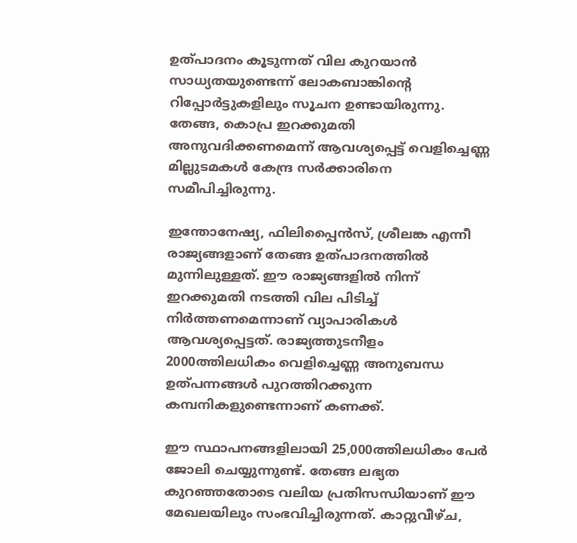ഉത്പാദനം കൂടുന്നത് വില കുറയാൻ സാധ്യതയുണ്ടെന്ന് ലോകബാങ്കിന്‍റെ റിപ്പോർട്ടുകളിലും സൂചന ഉണ്ടായിരുന്നു. തേങ്ങ, കൊപ്ര ഇറക്കുമതി അനുവദിക്കണമെന്ന് ആവശ്യപ്പെട്ട് വെളിച്ചെണ്ണ മില്ലുടമകള്‍ കേന്ദ്ര സർക്കാരിനെ സമീപിച്ചിരുന്നു.

ഇന്തോനേഷ്യ, ഫിലിപ്പൈന്‍സ്, ശ്രീലങ്ക എന്നീ രാജ്യങ്ങളാണ് തേങ്ങ ഉത്പാദനത്തില്‍ മുന്നിലുള്ളത്. ഈ രാജ്യങ്ങളില്‍ നിന്ന് ഇറക്കുമതി നടത്തി വില പിടിച്ച് നിര്‍ത്തണമെന്നാണ് വ്യാപാരികൾ ആവശ്യപ്പെട്ടത്. രാജ്യത്തുടനീളം 2000ത്തിലധികം വെളിച്ചെണ്ണ അനുബന്ധ ഉത്പന്നങ്ങള്‍ പുറത്തിറക്കുന്ന കമ്പനികളുണ്ടെന്നാണ് കണക്ക്.

ഈ സ്ഥാപനങ്ങളിലായി 25,000ത്തിലധികം പേര്‍ ജോലി ചെയ്യുന്നുണ്ട്. തേങ്ങ ലഭ്യത കുറഞ്ഞതോടെ വലിയ പ്രതിസന്ധിയാണ് ഈ മേഖലയിലും സംഭവിച്ചിരുന്നത്. കാറ്റുവീഴ്‌ച,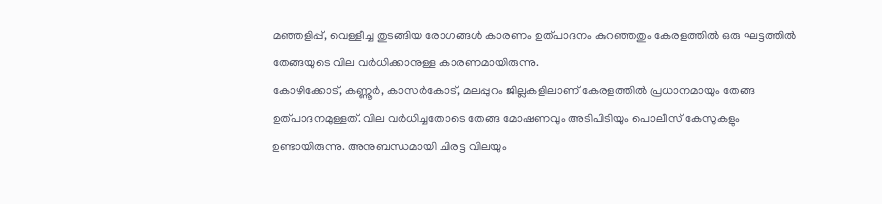മഞ്ഞളിപ്പ്, വെള്ളീച്ച തുടങ്ങിയ രോഗങ്ങൾ കാരണം ഉത്പാദനം കുറഞ്ഞതും കേരളത്തിൽ ഒരു ഘട്ടത്തിൽ തേങ്ങയുടെ വില വർധിക്കാനുള്ള കാരണമായിരുന്നു.
കോഴിക്കോട്, കണ്ണൂർ, കാസർകോട്, മലപ്പുറം ജില്ലകളിലാണ് കേരളത്തിൽ പ്രധാനമായും തേങ്ങ ഉത്പാദനമുള്ളത്. വില വർധിച്ചതോടെ തേങ്ങ മോഷണവും അടിപിടിയും പൊലീസ് കേസുകളും ഉണ്ടായിരുന്നു. അനുബന്ധമായി ചിരട്ട വിലയും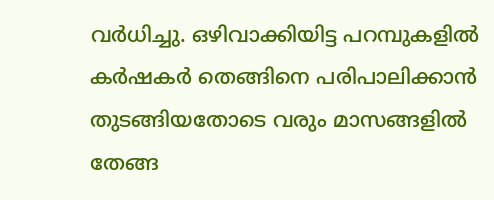വർധിച്ചു. ഒഴിവാക്കിയിട്ട പറമ്പുകളിൽ കർഷകർ തെങ്ങിനെ പരിപാലിക്കാൻ തുടങ്ങിയതോടെ വരും മാസങ്ങളിൽ തേങ്ങ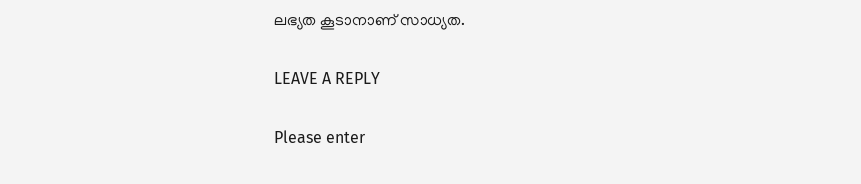ലഭ്യത കൂടാനാണ് സാധ്യത.

LEAVE A REPLY

Please enter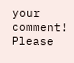your comment!
Please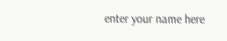enter your name here